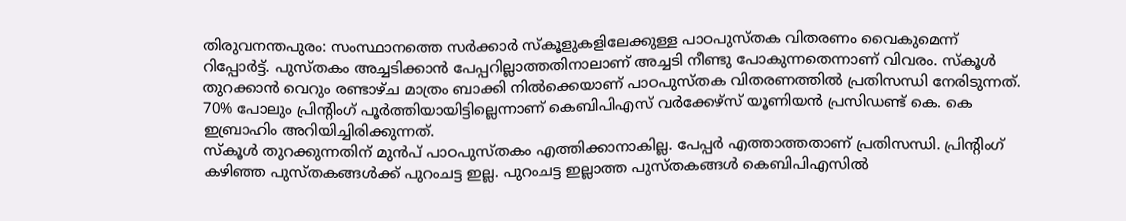തിരുവനന്തപുരം: സംസ്ഥാനത്തെ സർക്കാർ സ്കൂളുകളിലേക്കുള്ള പാഠപുസ്തക വിതരണം വൈകുമെന്ന് റിപ്പോർട്ട്. പുസ്തകം അച്ചടിക്കാൻ പേപ്പറില്ലാത്തതിനാലാണ് അച്ചടി നീണ്ടു പോകുന്നതെന്നാണ് വിവരം. സ്കൂൾ തുറക്കാൻ വെറും രണ്ടാഴ്ച മാത്രം ബാക്കി നിൽക്കെയാണ് പാഠപുസ്തക വിതരണത്തിൽ പ്രതിസന്ധി നേരിടുന്നത്. 70% പോലും പ്രിന്റിംഗ് പൂർത്തിയായിട്ടില്ലെന്നാണ് കെബിപിഎസ് വർക്കേഴ്സ് യൂണിയൻ പ്രസിഡണ്ട് കെ. കെ ഇബ്രാഹിം അറിയിച്ചിരിക്കുന്നത്.
സ്കൂൾ തുറക്കുന്നതിന് മുൻപ് പാഠപുസ്തകം എത്തിക്കാനാകില്ല. പേപ്പർ എത്താത്തതാണ് പ്രതിസന്ധി. പ്രിന്റിംഗ് കഴിഞ്ഞ പുസ്തകങ്ങൾക്ക് പുറംചട്ട ഇല്ല. പുറംചട്ട ഇല്ലാത്ത പുസ്തകങ്ങൾ കെബിപിഎസിൽ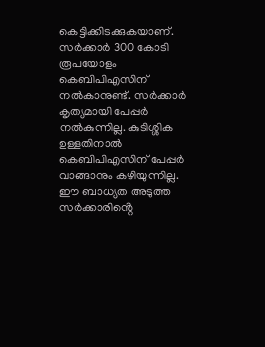കെട്ടിക്കിടക്കുകയാണ്. സർക്കാർ 300 കോടി രൂപയോളം കെബിപിഎസിന് നൽകാനുണ്ട്. സർക്കാർ കൃത്യമായി പേപ്പർ നൽകുന്നില്ല. കുടിശ്ശിക ഉള്ളതിനാൽ കെബിപിഎസിന് പേപ്പർ വാങ്ങാനും കഴിയുന്നില്ല. ഈ ബാധ്യത അടുത്ത സർക്കാരിൻ്റെ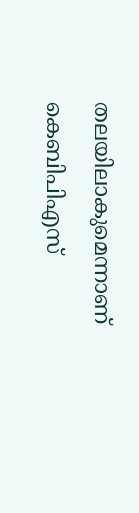തലയിലാകുമെന്നാണ് കെബിപിഎസ്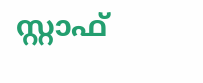സ്റ്റാഫ്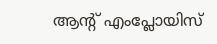ആൻ്റ് എംപ്ലോയിസ്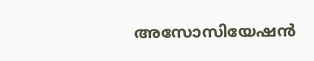അസോസിയേഷൻ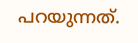പറയുന്നത്.